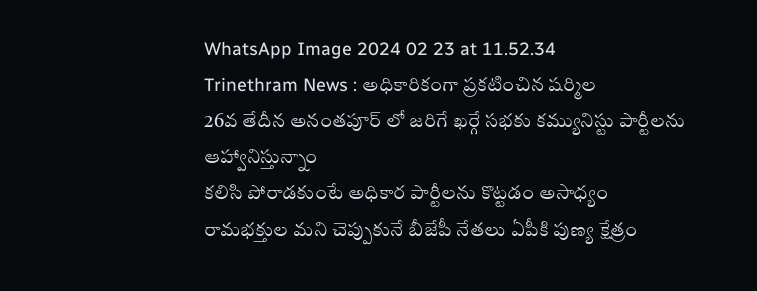WhatsApp Image 2024 02 23 at 11.52.34
Trinethram News : అధికారికంగా ప్రకటించిన షర్మిల
26వ తేదీన అనంతపూర్ లో జరిగే ఖర్గే సభకు కమ్యునిస్టు పార్టీలను ఆహ్వానిస్తున్నాం
కలిసి పోరాడకుంటే అధికార పార్టీలను కొట్టడం అసాధ్యం
రామభక్తుల మని చెప్పుకునే బీజేపీ నేతలు ఏపీకి పుణ్య క్షేత్రం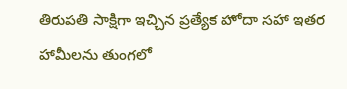తిరుపతి సాక్షిగా ఇచ్చిన ప్రత్యేక హోదా సహా ఇతర హామీలను తుంగలో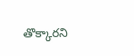తొక్కారని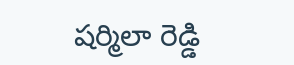షర్మిలా రెడ్డి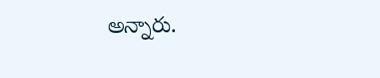అన్నారు.